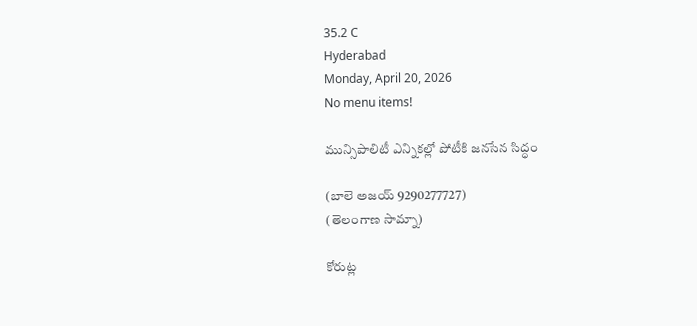35.2 C
Hyderabad
Monday, April 20, 2026
No menu items!

మున్సిపాలిటీ ఎన్నికల్లో పోటీకి జనసేన సిద్ధం

(బాలె అజయ్ 9290277727)
(తెలంగాణ సామ్నా)

కోరుట్ల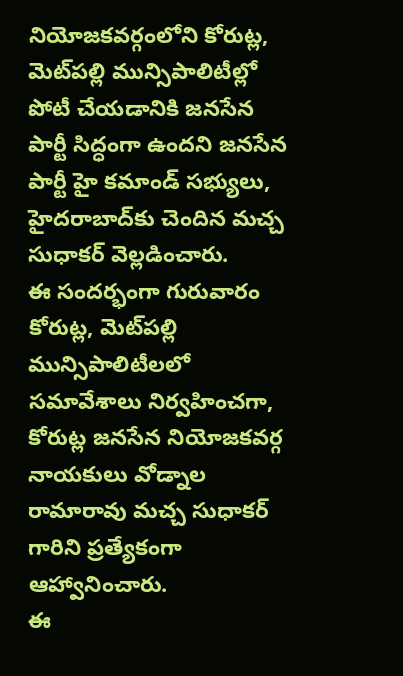నియోజకవర్గంలోని కోరుట్ల, మెట్‌పల్లి మున్సిపాలిటీల్లో పోటీ చేయడానికి జనసేన పార్టీ సిద్ధంగా ఉందని జనసేన పార్టీ హై కమాండ్ సభ్యులు, హైదరాబాద్‌కు చెందిన మచ్చ సుధాకర్ వెల్లడించారు.
ఈ సందర్భంగా గురువారం కోరుట్ల, మెట్‌పల్లి మున్సిపాలిటీలలో సమావేశాలు నిర్వహించగా, కోరుట్ల జనసేన నియోజకవర్గ నాయకులు వోడ్నాల రామారావు మచ్చ సుధాకర్ గారిని ప్రత్యేకంగా ఆహ్వానించారు.
ఈ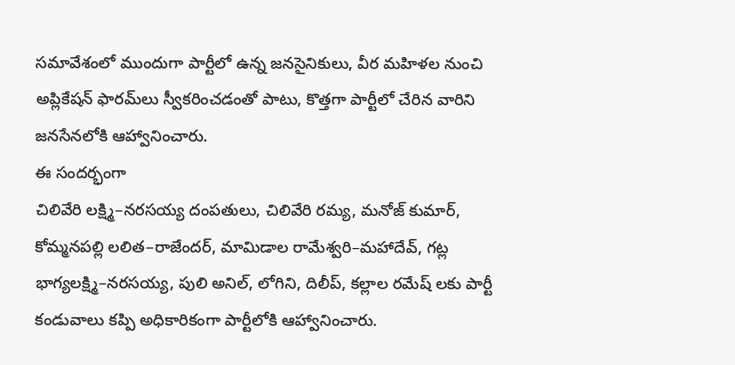సమావేశంలో ముందుగా పార్టీలో ఉన్న జనసైనికులు, వీర మహిళల నుంచి అప్లికేషన్ ఫారమ్‌లు స్వీకరించడంతో పాటు, కొత్తగా పార్టీలో చేరిన వారిని జనసేనలోకి ఆహ్వానించారు.
ఈ సందర్భంగా
చిలివేరి లక్ష్మి–నరసయ్య దంపతులు, చిలివేరి రమ్య, మనోజ్ కుమార్, కోమ్మనపల్లి లలిత–రాజేందర్, మామిడాల రామేశ్వరి–మహాదేవ్, గట్ల భాగ్యలక్ష్మి–నరసయ్య, పులి అనిల్, లోగిని, దిలీప్, కల్లాల రమేష్ లకు పార్టీ కండువాలు కప్పి అధికారికంగా పార్టీలోకి ఆహ్వానించారు.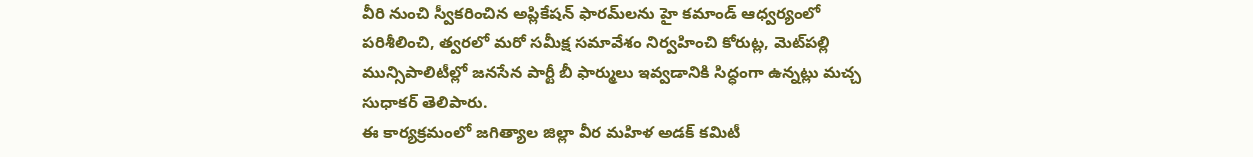వీరి నుంచి స్వీకరించిన అప్లికేషన్ ఫారమ్‌లను హై కమాండ్ ఆధ్వర్యంలో పరిశీలించి, త్వరలో మరో సమీక్ష సమావేశం నిర్వహించి కోరుట్ల, మెట్‌పల్లి మున్సిపాలిటీల్లో జనసేన పార్టీ బీ ఫార్ములు ఇవ్వడానికి సిద్ధంగా ఉన్నట్లు మచ్చ సుధాకర్ తెలిపారు.
ఈ కార్యక్రమంలో జగిత్యాల జిల్లా వీర మహిళ అడక్ కమిటీ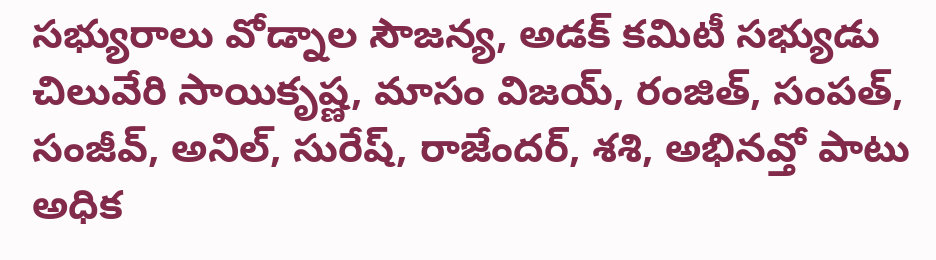సభ్యురాలు వోడ్నాల సౌజన్య, అడక్ కమిటీ సభ్యుడు చిలువేరి సాయికృష్ణ, మాసం విజయ్, రంజిత్, సంపత్, సంజీవ్, అనిల్, సురేష్, రాజేందర్, శశి, అభినవ్తో పాటు అధిక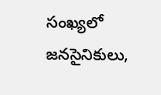సంఖ్యలో జనసైనికులు,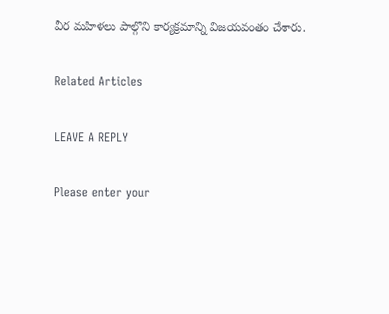వీర మహిళలు పాల్గొని కార్యక్రమాన్ని విజయవంతం చేశారు.

Related Articles

LEAVE A REPLY

Please enter your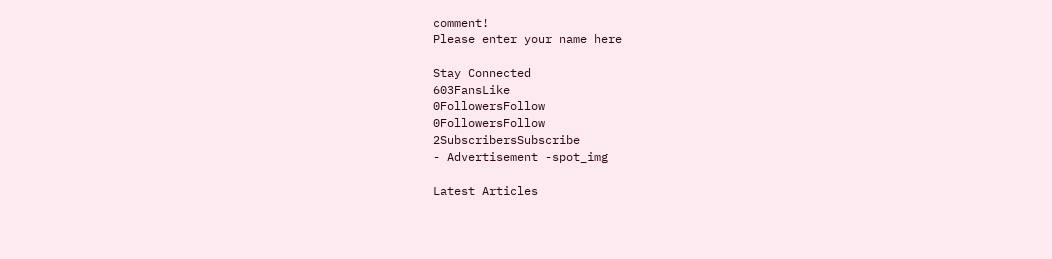comment!
Please enter your name here

Stay Connected
603FansLike
0FollowersFollow
0FollowersFollow
2SubscribersSubscribe
- Advertisement -spot_img

Latest Articles